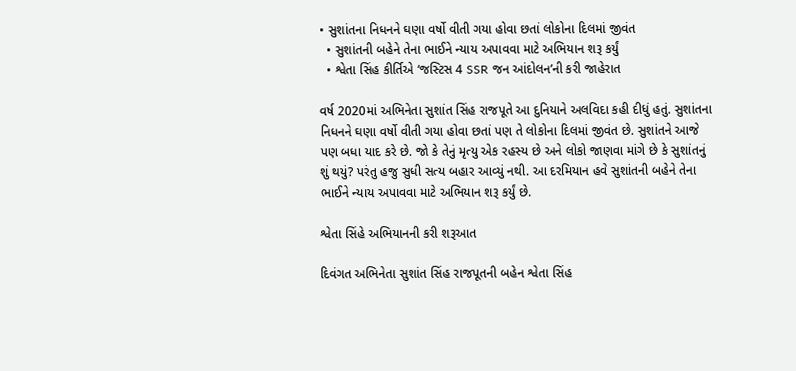• સુશાંતના નિધનને ઘણા વર્ષો વીતી ગયા હોવા છતાં લોકોના દિલમાં જીવંત
  • સુશાંતની બહેને તેના ભાઈને ન્યાય અપાવવા માટે અભિયાન શરૂ કર્યું
  • શ્વેતા સિંહ કીર્તિએ ‘જસ્ટિસ 4 SSR જન આંદોલન’ની કરી જાહેરાત

વર્ષ 2020માં અભિનેતા સુશાંત સિંહ રાજપૂતે આ દુનિયાને અલવિદા કહી દીધું હતું. સુશાંતના નિધનને ઘણા વર્ષો વીતી ગયા હોવા છતાં પણ તે લોકોના દિલમાં જીવંત છે. સુશાંતને આજે પણ બધા યાદ કરે છે. જો કે તેનું મૃત્યુ એક રહસ્ય છે અને લોકો જાણવા માંગે છે કે સુશાંતનું શું થયું? પરંતુ હજુ સુધી સત્ય બહાર આવ્યું નથી. આ દરમિયાન હવે સુશાંતની બહેને તેના ભાઈને ન્યાય અપાવવા માટે અભિયાન શરૂ કર્યું છે.

શ્વેતા સિંહે અભિયાનની કરી શરૂઆત

દિવંગત અભિનેતા સુશાંત સિંહ રાજપૂતની બહેન શ્વેતા સિંહ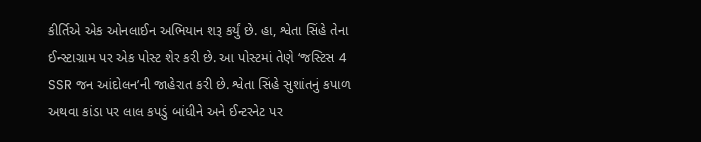કીર્તિએ એક ઓનલાઈન અભિયાન શરૂ કર્યું છે. હા, શ્વેતા સિંહે તેના ઈન્સ્ટાગ્રામ પર એક પોસ્ટ શેર કરી છે. આ પોસ્ટમાં તેણે ‘જસ્ટિસ 4 SSR જન આંદોલન’ની જાહેરાત કરી છે. શ્વેતા સિંહે સુશાંતનું કપાળ અથવા કાંડા પર લાલ કપડું બાંધીને અને ઈન્ટરનેટ પર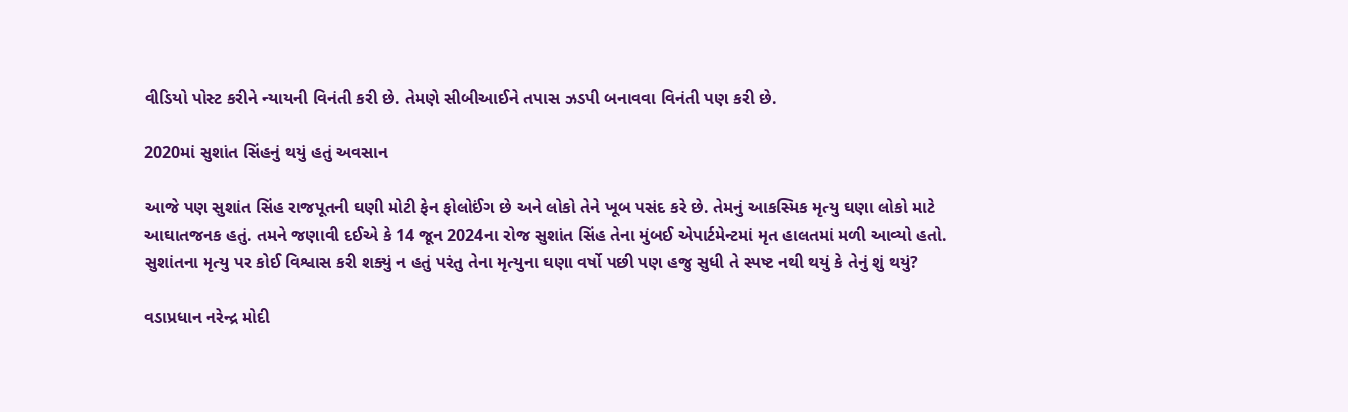વીડિયો પોસ્ટ કરીને ન્યાયની વિનંતી કરી છે. તેમણે સીબીઆઈને તપાસ ઝડપી બનાવવા વિનંતી પણ કરી છે.

2020માં સુશાંત સિંહનું થયું હતું અવસાન

આજે પણ સુશાંત સિંહ રાજપૂતની ઘણી મોટી ફેન ફોલોઈંગ છે અને લોકો તેને ખૂબ પસંદ કરે છે. તેમનું આકસ્મિક મૃત્યુ ઘણા લોકો માટે આઘાતજનક હતું. તમને જણાવી દઈએ કે 14 જૂન 2024ના રોજ સુશાંત સિંહ તેના મુંબઈ એપાર્ટમેન્ટમાં મૃત હાલતમાં મળી આવ્યો હતો. સુશાંતના મૃત્યુ પર કોઈ વિશ્વાસ કરી શક્યું ન હતું પરંતુ તેના મૃત્યુના ઘણા વર્ષો પછી પણ હજુ સુધી તે સ્પષ્ટ નથી થયું કે તેનું શું થયું?

વડાપ્રધાન નરેન્દ્ર મોદી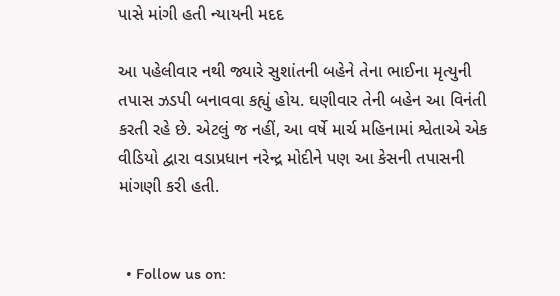પાસે માંગી હતી ન્યાયની મદદ

આ પહેલીવાર નથી જ્યારે સુશાંતની બહેને તેના ભાઈના મૃત્યુની તપાસ ઝડપી બનાવવા કહ્યું હોય. ઘણીવાર તેની બહેન આ વિનંતી કરતી રહે છે. એટલું જ નહીં, આ વર્ષે માર્ચ મહિનામાં શ્વેતાએ એક વીડિયો દ્વારા વડાપ્રધાન નરેન્દ્ર મોદીને પણ આ કેસની તપાસની માંગણી કરી હતી.


  • Follow us on: